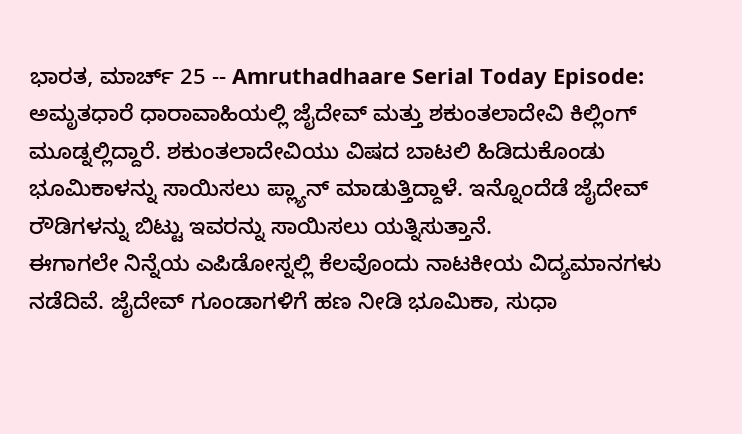ಭಾರತ, ಮಾರ್ಚ್ 25 -- Amruthadhaare Serial Today Episode: ಅಮೃತಧಾರೆ ಧಾರಾವಾಹಿಯಲ್ಲಿ ಜೈದೇವ್ ಮತ್ತು ಶಕುಂತಲಾದೇವಿ ಕಿಲ್ಲಿಂಗ್ ಮೂಡ್ನಲ್ಲಿದ್ದಾರೆ. ಶಕುಂತಲಾದೇವಿಯು ವಿಷದ ಬಾಟಲಿ ಹಿಡಿದುಕೊಂಡು ಭೂಮಿಕಾಳನ್ನು ಸಾಯಿಸಲು ಪ್ಲ್ಯಾನ್ ಮಾಡುತ್ತಿದ್ದಾಳೆ. ಇನ್ನೊಂದೆಡೆ ಜೈದೇವ್ ರೌಡಿಗಳನ್ನು ಬಿಟ್ಟು ಇವರನ್ನು ಸಾಯಿಸಲು ಯತ್ನಿಸುತ್ತಾನೆ.
ಈಗಾಗಲೇ ನಿನ್ನೆಯ ಎಪಿಡೋಸ್ನಲ್ಲಿ ಕೆಲವೊಂದು ನಾಟಕೀಯ ವಿದ್ಯಮಾನಗಳು ನಡೆದಿವೆ. ಜೈದೇವ್ ಗೂಂಡಾಗಳಿಗೆ ಹಣ ನೀಡಿ ಭೂಮಿಕಾ, ಸುಧಾ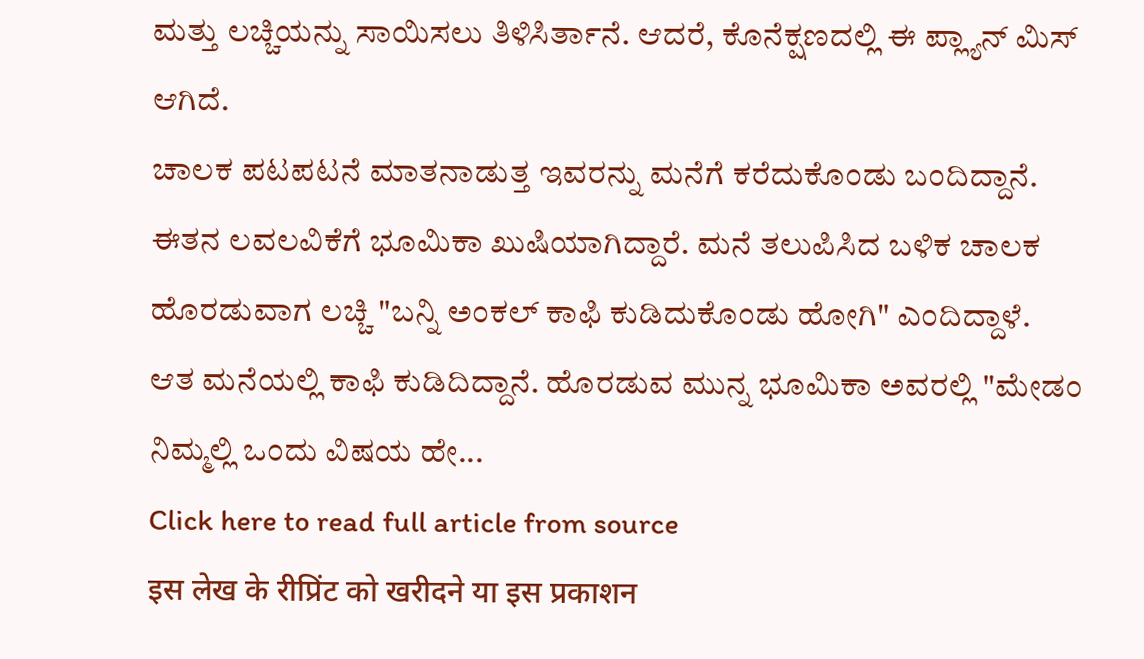ಮತ್ತು ಲಚ್ಚಿಯನ್ನು ಸಾಯಿಸಲು ತಿಳಿಸಿರ್ತಾನೆ. ಆದರೆ, ಕೊನೆಕ್ಷಣದಲ್ಲಿ ಈ ಪ್ಲ್ಯಾನ್ ಮಿಸ್ ಆಗಿದೆ.
ಚಾಲಕ ಪಟಪಟನೆ ಮಾತನಾಡುತ್ತ ಇವರನ್ನು ಮನೆಗೆ ಕರೆದುಕೊಂಡು ಬಂದಿದ್ದಾನೆ. ಈತನ ಲವಲವಿಕೆಗೆ ಭೂಮಿಕಾ ಖುಷಿಯಾಗಿದ್ದಾರೆ. ಮನೆ ತಲುಪಿಸಿದ ಬಳಿಕ ಚಾಲಕ ಹೊರಡುವಾಗ ಲಚ್ಚಿ "ಬನ್ನಿ ಅಂಕಲ್ ಕಾಫಿ ಕುಡಿದುಕೊಂಡು ಹೋಗಿ" ಎಂದಿದ್ದಾಳೆ.
ಆತ ಮನೆಯಲ್ಲಿ ಕಾಫಿ ಕುಡಿದಿದ್ದಾನೆ. ಹೊರಡುವ ಮುನ್ನ ಭೂಮಿಕಾ ಅವರಲ್ಲಿ "ಮೇಡಂ ನಿಮ್ಮಲ್ಲಿ ಒಂದು ವಿಷಯ ಹೇ...
Click here to read full article from source
इस लेख के रीप्रिंट को खरीदने या इस प्रकाशन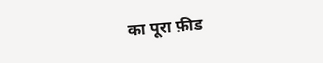का पूरा फ़ीड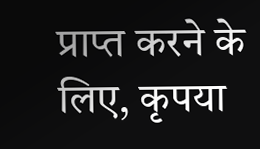प्राप्त करने के लिए, कृपया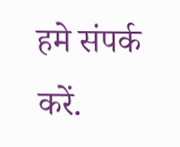हमे संपर्क करें.